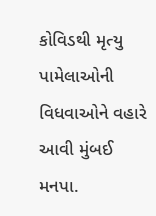કોવિડથી મૃત્યુ પામેલાઓની વિધવાઓને વહારે આવી મુંબઈ મનપા.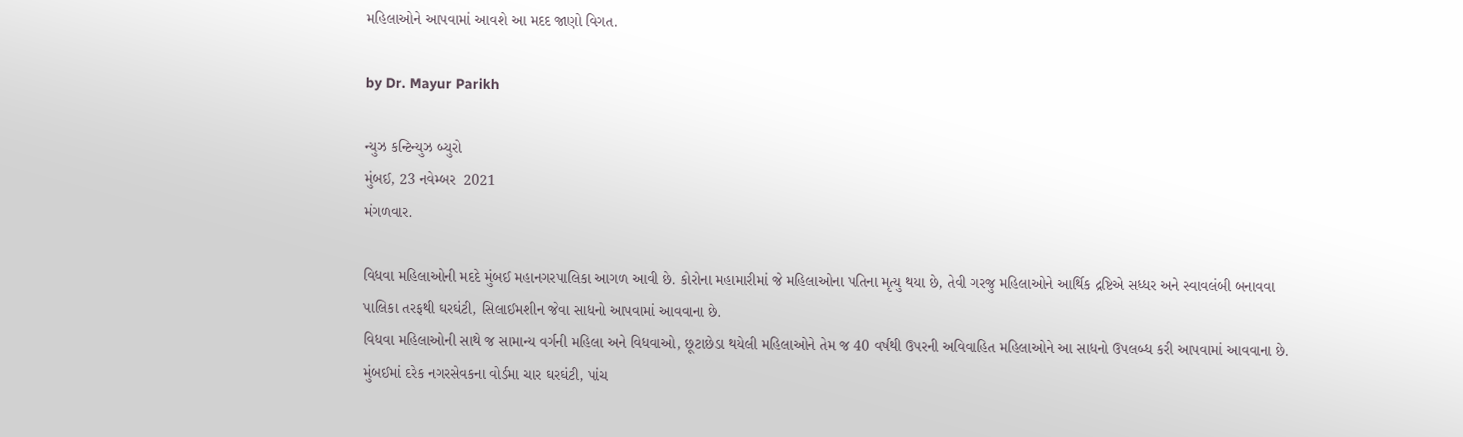મહિલાઓને આપવામાં આવશે આ મદદ જાણો વિગત.

by Dr. Mayur Parikh

ન્યુઝ કન્ટિન્યુઝ બ્યુરો
મુંબઈ, 23 નવેમ્બર  2021
મંગળવાર.

વિધવા મહિલાઓની મદદે મુંબઈ મહાનગરપાલિકા આગળ આવી છે. કોરોના મહામારીમાં જે મહિલાઓના પતિના મૃત્યુ થયા છે, તેવી ગરજુ મહિલાઓને આર્થિક દ્રષ્ટિએ સધ્ધર અને સ્વાવલંબી બનાવવા પાલિકા તરફથી ઘરઘંટી, સિલાઈમશીન જેવા સાધનો આપવામાં આવવાના છે.
વિધવા મહિલાઓની સાથે જ સામાન્ય વર્ગની મહિલા અને વિધવાઓ, છૂટાછેડા થયેલી મહિલાઓને તેમ જ 40 વર્ષથી ઉપરની અવિવાહિત મહિલાઓને આ સાધનો ઉપલબ્ધ કરી આપવામાં આવવાના છે. મુંબઈમાં દરેક નગરસેવકના વોર્ડમા ચાર ઘરઘંટી, પાંચ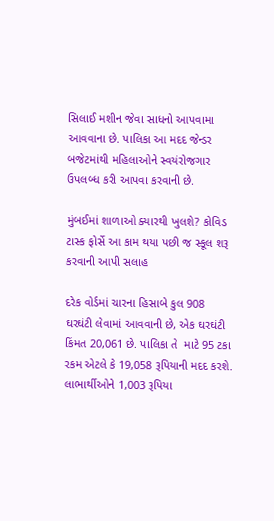સિલાઈ મશીન જેવા સાધનો આપવામા આવવાના છે. પાલિકા આ મદદ જેન્ડર બજેટમાંથી મહિલાઓને સ્વયંરોજગાર ઉપલબ્ધ કરી આપવા કરવાની છે.

મુંબઈમાં શાળાઓ ક્યારથી ખુલશે? કોવિડ ટાસ્ક ફોર્સે આ કામ થયા પછી જ સ્કૂલ શરૂ કરવાની આપી સલાહ

દરેક વોર્ડમાં ચારના હિસાબે કુલ 908 ઘરઘંટી લેવામાં આવવાની છે, એક ઘરઘંટી કિંમત 20,061 છે. પાલિકા તે  માટે 95 ટકા રકમ એટલે કે 19,058 રૂપિયાની મદદ કરશે. લાભાર્થીઓને 1,003 રૂપિયા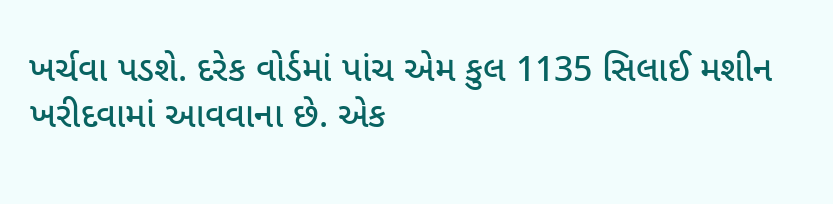ખર્ચવા પડશે. દરેક વોર્ડમાં પાંચ એમ કુલ 1135 સિલાઈ મશીન ખરીદવામાં આવવાના છે. એક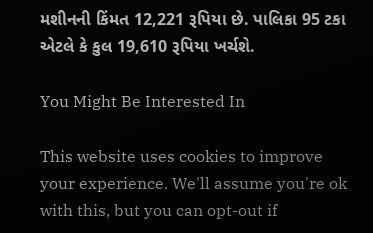મશીનની કિંમત 12,221 રૂપિયા છે. પાલિકા 95 ટકા એટલે કે કુલ 19,610 રૂપિયા ખર્ચશે.

You Might Be Interested In

This website uses cookies to improve your experience. We'll assume you're ok with this, but you can opt-out if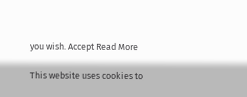you wish. Accept Read More

This website uses cookies to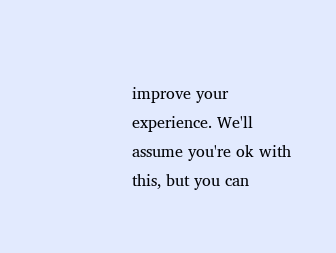improve your experience. We'll assume you're ok with this, but you can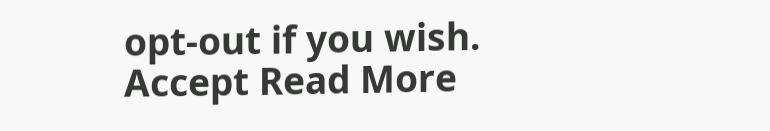opt-out if you wish. Accept Read More